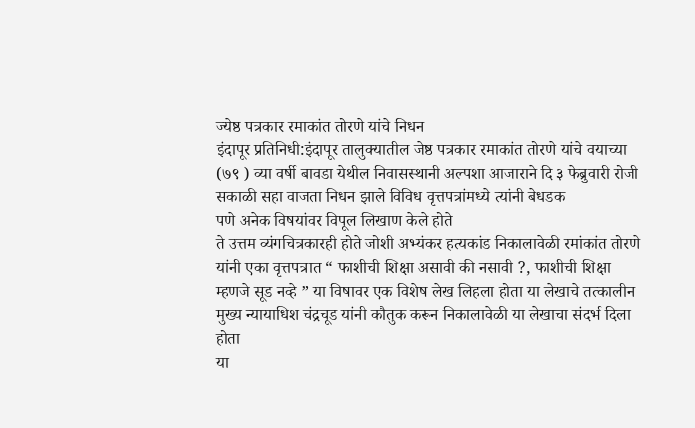ज्येष्ठ पत्रकार रमाकांत तोरणे यांचे निधन
इंदापूर प्रतिनिधी:इंदापूर तालुक्यातील जेष्ठ पत्रकार रमाकांत तोरणे यांचे वयाच्या (७९ ) व्या वर्षी बावडा येथील निवासस्थानी अल्पशा आजाराने दि ३ फेब्रुवारी रोजी सकाळी सहा वाजता निधन झाले विविध वृत्तपत्रांमध्ये त्यांनी बेधडक
पणे अनेक विषयांवर विपूल लिखाण केले होते
ते उत्तम व्यंगचित्रकारही होते जोशी अभ्यंकर हत्यकांड निकालावेळी रमांकांत तोरणे यांनी एका वृत्तपत्रात “ फाशीची शिक्षा असावी की नसावी ?, फाशीची शिक्षा म्हणजे सूड नव्हे ” या विषावर एक विशेष लेख लिहला होता या लेखाचे तत्कालीन मुख्य न्यायाधिश चंद्रचूड यांनी कौतुक करून निकालावेळी या लेखाचा संदर्भ दिला होता
या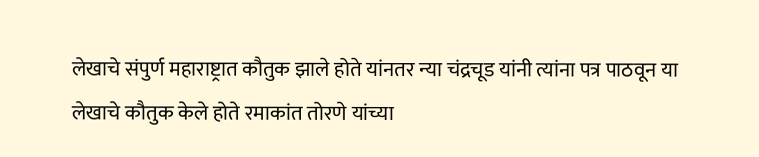लेखाचे संपुर्ण महाराष्ट्रात कौतुक झाले होते यांनतर न्या चंद्रचूड यांनी त्यांना पत्र पाठवून या लेखाचे कौतुक केले होते रमाकांत तोरणे यांच्या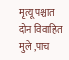मृत्यू पश्चात दोन विवाहित मुले ,पाच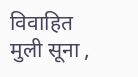विवाहित मुली सूना ,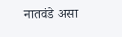नातवंडे असा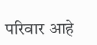परिवार आहे